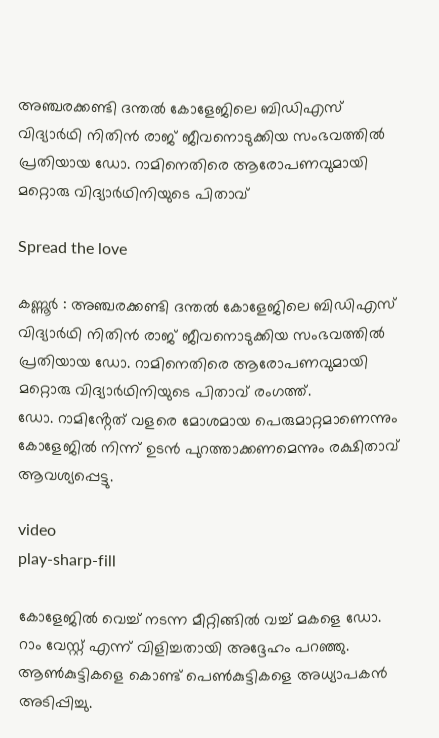അഞ്ചരക്കണ്ടി ദന്തല്‍ കോളേജിലെ ബിഡിഎസ് വിദ്യാർഥി നിതിൻ രാജ് ജീവനൊടുക്കിയ സംഭവത്തില്‍ പ്രതിയായ ഡോ. റാമിനെതിരെ ആരോപണവുമായി മറ്റൊരു വിദ്യാർഥിനിയുടെ പിതാവ്

Spread the love

കണ്ണൂർ : അഞ്ചരക്കണ്ടി ദന്തല്‍ കോളേജിലെ ബിഡിഎസ് വിദ്യാർഥി നിതിൻ രാജ് ജീവനൊടുക്കിയ സംഭവത്തില്‍ പ്രതിയായ ഡോ. റാമിനെതിരെ ആരോപണവുമായി മറ്റൊരു വിദ്യാർഥിനിയുടെ പിതാവ് രംഗത്ത്.
ഡോ. റാമിൻ്റേത് വളരെ മോശമായ പെരുമാറ്റമാണെന്നും കോളേജില്‍ നിന്ന് ഉടൻ പുറത്താക്കണമെന്നും രക്ഷിതാവ് ആവശ്യപ്പെട്ടു.

video
play-sharp-fill

കോളേജില്‍ വെച്ച്‌ നടന്ന മീറ്റിങ്ങില്‍ വച്ച്‌ മകളെ ഡോ. റാം വേസ്റ്റ് എന്ന് വിളിച്ചതായി അദ്ദേഹം പറഞ്ഞു. ആണ്‍കുട്ടികളെ കൊണ്ട് പെണ്‍കുട്ടികളെ അധ്യാപകൻ അടിപ്പിച്ചു.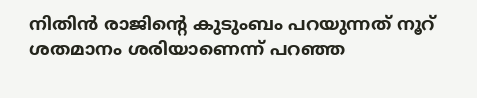നിതിൻ രാജിൻ്റെ കുടുംബം പറയുന്നത് നൂറ് ശതമാനം ശരിയാണെന്ന് പറഞ്ഞ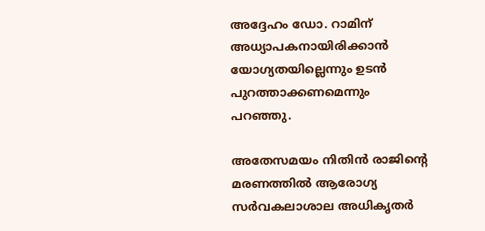അദ്ദേഹം ഡോ. റാമിന് അധ്യാപകനായിരിക്കാൻ യോഗ്യതയില്ലെന്നും ഉടൻ പുറത്താക്കണമെന്നും പറഞ്ഞു.

അതേസമയം നിതിൻ രാജിൻ്റെ മരണത്തില്‍ ആരോഗ്യ സർവകലാശാല അധികൃതർ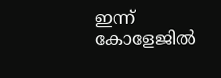ഇന്ന് കോളേജില്‍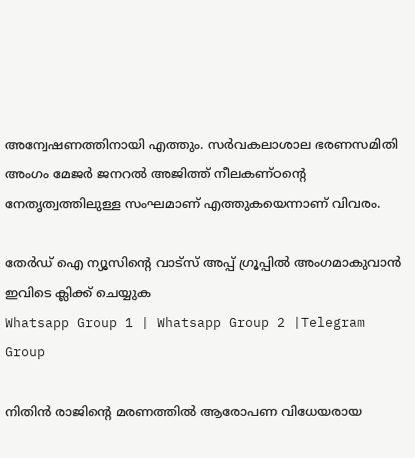അന്വേഷണത്തിനായി എത്തും. സർവകലാശാല ഭരണസമിതി അംഗം മേജർ ജനറല്‍ അജിത്ത് നീലകണ്ഠന്റെ നേതൃത്വത്തിലുള്ള സംഘമാണ് എത്തുകയെന്നാണ് വിവരം.

തേർഡ് ഐ ന്യൂസിന്റെ വാട്സ് അപ്പ് ഗ്രൂപ്പിൽ അംഗമാകുവാൻ ഇവിടെ ക്ലിക്ക് ചെയ്യുക
Whatsapp Group 1 | Whatsapp Group 2 |Telegram Group

നിതിൻ രാജിന്റെ മരണത്തില്‍ ആരോപണ വിധേയരായ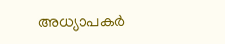അധ്യാപക‍‍‌ർ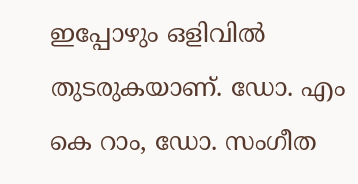ഇപ്പോ‍ഴും ഒളിവില്‍ തുടരുകയാണ്. ഡോ. എം കെ റാം, ഡോ. സംഗീത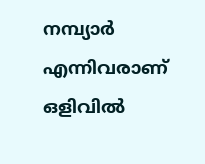നമ്പ്യാർ എന്നിവരാണ് ഒളിവില്‍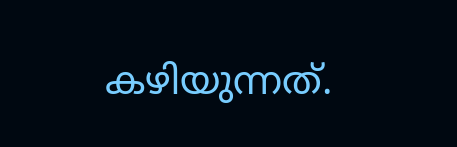ക‍ഴിയുന്നത്.